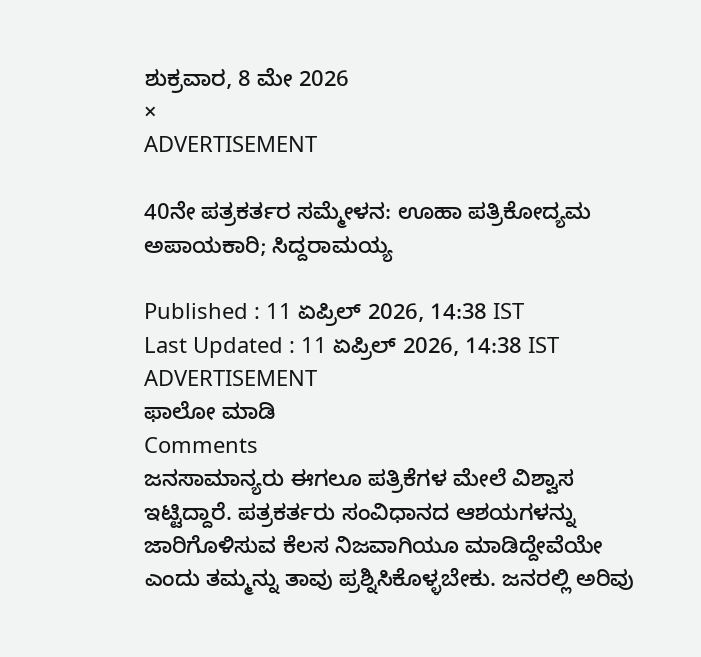ಶುಕ್ರವಾರ, 8 ಮೇ 2026
×
ADVERTISEMENT

40ನೇ ಪತ್ರಕರ್ತರ ಸಮ್ಮೇಳನ: ಊಹಾ ಪತ್ರಿಕೋದ್ಯಮ ಅಪಾಯಕಾರಿ; ಸಿದ್ದರಾಮಯ್ಯ

Published : 11 ಏಪ್ರಿಲ್ 2026, 14:38 IST
Last Updated : 11 ಏಪ್ರಿಲ್ 2026, 14:38 IST
ADVERTISEMENT
ಫಾಲೋ ಮಾಡಿ
Comments
ಜನಸಾಮಾನ್ಯರು ಈಗಲೂ ಪತ್ರಿಕೆಗಳ ಮೇಲೆ ವಿಶ್ವಾಸ ಇಟ್ಟಿದ್ದಾರೆ. ಪತ್ರಕರ್ತರು ಸಂವಿಧಾನದ ಆಶಯಗಳನ್ನು ಜಾರಿಗೊಳಿಸುವ ಕೆಲಸ ನಿಜವಾಗಿಯೂ ಮಾಡಿದ್ದೇವೆಯೇ ಎಂದು ತಮ್ಮನ್ನು ತಾವು ಪ್ರಶ್ನಿಸಿಕೊಳ್ಳಬೇಕು. ಜನರಲ್ಲಿ ಅರಿವು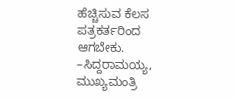ಹೆಚ್ಚಿಸುವ ಕೆಲಸ ಪತ್ರಕರ್ತರಿಂದ ಆಗಬೇಕು.
–ಸಿದ್ದರಾಮಯ್ಯ, ಮುಖ್ಯಮಂತ್ರಿ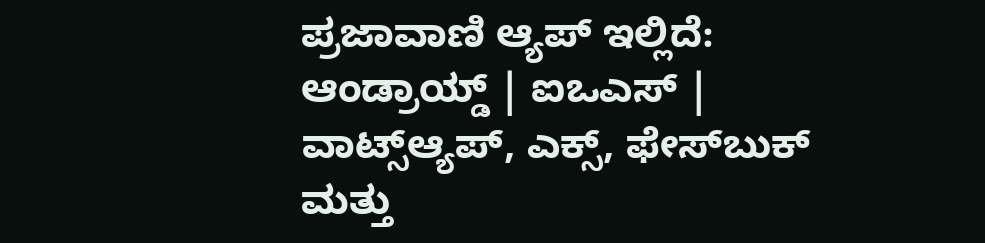ಪ್ರಜಾವಾಣಿ ಆ್ಯಪ್ ಇಲ್ಲಿದೆ: ಆಂಡ್ರಾಯ್ಡ್ | ಐಒಎಸ್ | ವಾಟ್ಸ್ಆ್ಯಪ್, ಎಕ್ಸ್, ಫೇಸ್‌ಬುಕ್ ಮತ್ತು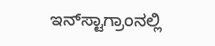ಇನ್‌ಸ್ಟಾಗ್ರಾಂನಲ್ಲಿ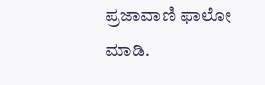ಪ್ರಜಾವಾಣಿ ಫಾಲೋ ಮಾಡಿ.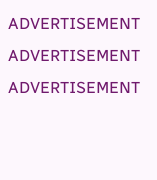ADVERTISEMENT
ADVERTISEMENT
ADVERTISEMENT